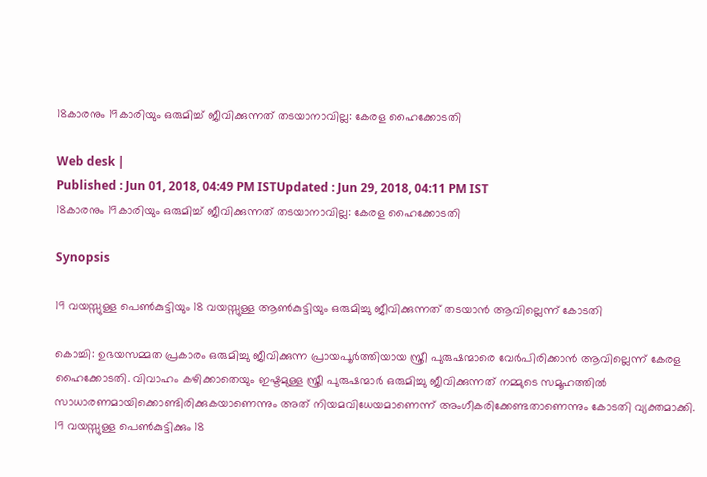18കാരനും 19കാരിയും ഒരുമിച്ച് ജീവിക്കുന്നത് തടയാനാവില്ല: കേരള ഹൈക്കോടതി

Web desk |
Published : Jun 01, 2018, 04:49 PM ISTUpdated : Jun 29, 2018, 04:11 PM IST
18കാരനും 19കാരിയും ഒരുമിച്ച് ജീവിക്കുന്നത് തടയാനാവില്ല: കേരള ഹൈക്കോടതി

Synopsis

19 വയസ്സുള്ള പെണ്‍കുട്ടിയും 18 വയസ്സുള്ള ആണ്‍കുട്ടിയും ഒരുമിച്ചു ജീവിക്കുന്നത് തടയാന്‍ ആവില്ലെന്ന് കോടതി

കൊച്ചി: ഉഭയസമ്മത പ്രകാരം ഒരുമിച്ചു ജീവിക്കുന്ന പ്രായപൂര്‍ത്തിയായ സ്ത്രീ പുരുഷന്മാരെ വേര്‍പിരിക്കാന്‍ ആവില്ലെന്ന് കേരള ഹൈക്കോടതി. വിവാഹം കഴിക്കാതെയും ഇഷ്ടമുള്ള സ്ത്രീ പുരുഷന്മാര്‍ ഒരുമിച്ചു ജീവിക്കുന്നത് നമ്മുടെ സമൂഹത്തില്‍ സാധാരണമായിക്കൊണ്ടിരിക്കുകയാണെന്നും അത് നിയമവിധേയമാണെന്ന് അംഗീകരിക്കേണ്ടതാണെന്നും കോടതി വ്യക്തമാക്കി. 19 വയസ്സുള്ള പെണ്‍കുട്ടിക്കും 18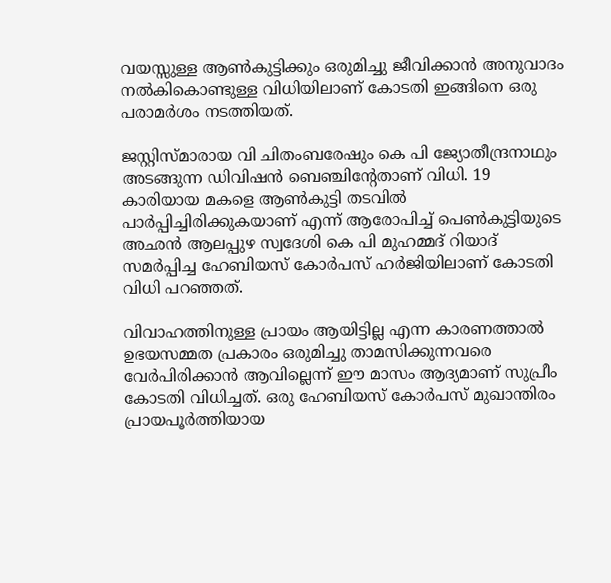വയസ്സുള്ള ആണ്‍കുട്ടിക്കും ഒരുമിച്ചു ജീവിക്കാന്‍ അനുവാദം നല്‍കികൊണ്ടുള്ള വിധിയിലാണ് കോടതി ഇങ്ങിനെ ഒരു പരാമര്‍ശം നടത്തിയത്.

ജസ്റ്റിസ്‌മാരായ വി ചിതംബരേഷും കെ പി ജ്യോതീന്ദ്രനാഥും അടങ്ങുന്ന ഡിവിഷന്‍ ബെഞ്ചിന്‍റേതാണ് വിധി. 19 കാരിയായ മകളെ ആണ്‍കുട്ടി തടവില്‍ പാര്‍പ്പിച്ചിരിക്കുകയാണ് എന്ന് ആരോപിച്ച് പെണ്‍കുട്ടിയുടെ അഛന്‍ ആലപ്പുഴ സ്വദേശി കെ പി മുഹമ്മദ് റിയാദ് സമര്‍പ്പിച്ച ഹേബിയസ് കോര്‍പസ് ഹര്‍ജിയിലാണ് കോടതി വിധി പറഞ്ഞത്.

വിവാഹത്തിനുള്ള പ്രായം ആയിട്ടില്ല എന്ന കാരണത്താല്‍ ഉഭയസമ്മത പ്രകാരം ഒരുമിച്ചു താമസിക്കുന്നവരെ വേര്‍പിരിക്കാന്‍ ആവില്ലെന്ന് ഈ മാസം ആദ്യമാണ് സുപ്രീം കോടതി വിധിച്ചത്. ഒരു ഹേബിയസ് കോര്‍പസ് മുഖാന്തിരം പ്രായപൂര്‍ത്തിയായ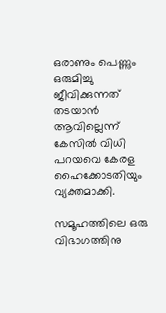ഒരാണും പെണ്ണും ഒരുമിച്ചു ജീവിക്കുന്നത് തടയാന്‍ ആവില്ലെന്ന് കേസില്‍ വിധി പറയവെ കേരള ഹൈക്കോടതിയും വ്യക്തമാക്കി.

സമൂഹത്തിലെ ഒരു വിഭാഗത്തിനു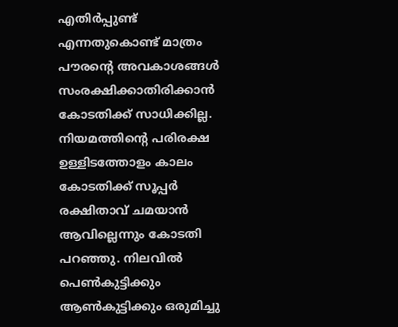എതിര്‍പ്പുണ്ട് എന്നതുകൊണ്ട്‌ മാത്രം പൗരന്‍റെ അവകാശങ്ങള്‍ സംരക്ഷിക്കാതിരിക്കാന്‍ കോടതിക്ക് സാധിക്കില്ല. നിയമത്തിന്‍റെ പരിരക്ഷ ഉള്ളിടത്തോളം കാലം കോടതിക്ക് സൂപ്പര്‍ രക്ഷിതാവ് ചമയാന്‍ ആവില്ലെന്നും കോടതി പറഞ്ഞു. നിലവില്‍ പെണ്‍കുട്ടിക്കും ആണ്‍കുട്ടിക്കും ഒരുമിച്ചു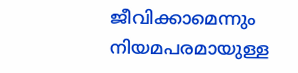ജീവിക്കാമെന്നും നിയമപരമായുള്ള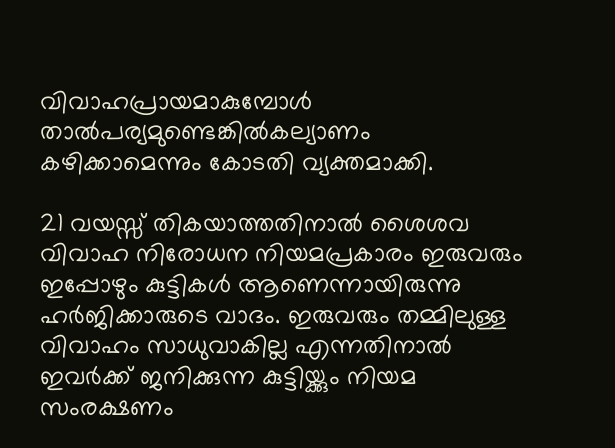വിവാഹപ്രായമാകുമ്പോള്‍ താല്‍പര്യമുണ്ടെങ്കില്‍കല്യാണം കഴിക്കാമെന്നും കോടതി വ്യക്തമാക്കി.

21 വയസ്സ് തികയാത്തതിനാല്‍ ശൈശവ വിവാഹ നിരോധന നിയമപ്രകാരം ഇരുവരും ഇപ്പോഴും കുട്ടികള്‍ ആണെന്നായിരുന്നു ഹര്‍ജിക്കാരുടെ വാദം. ഇരുവരും തമ്മിലുള്ള വിവാഹം സാധുവാകില്ല എന്നതിനാല്‍ ഇവര്‍ക്ക് ജനിക്കുന്ന കുട്ടിയ്ക്കും നിയമ സംരക്ഷണം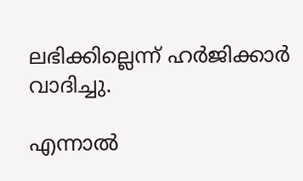ലഭിക്കില്ലെന്ന് ഹര്‍ജിക്കാര്‍ വാദിച്ചു.

എന്നാല്‍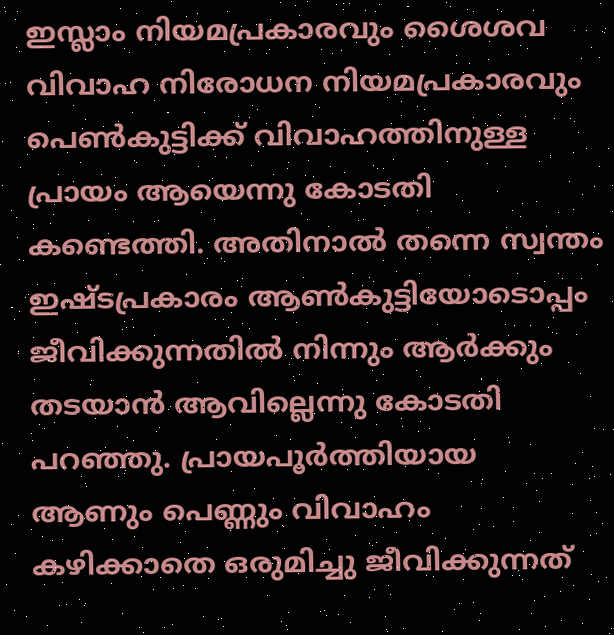ഇസ്ലാം നിയമപ്രകാരവും ശൈശവ വിവാഹ നിരോധന നിയമപ്രകാരവും പെണ്‍കുട്ടിക്ക് വിവാഹത്തിനുള്ള പ്രായം ആയെന്നു കോടതി കണ്ടെത്തി. അതിനാല്‍ തന്നെ സ്വന്തം ഇഷ്ടപ്രകാരം ആണ്‍കുട്ടിയോടൊപ്പം ജീവിക്കുന്നതില്‍ നിന്നും ആര്‍ക്കും തടയാന്‍ ആവില്ലെന്നു കോടതി പറഞ്ഞു. പ്രായപൂര്‍ത്തിയായ ആണും പെണ്ണും വിവാഹം കഴിക്കാതെ ഒരുമിച്ചു ജീവിക്കുന്നത്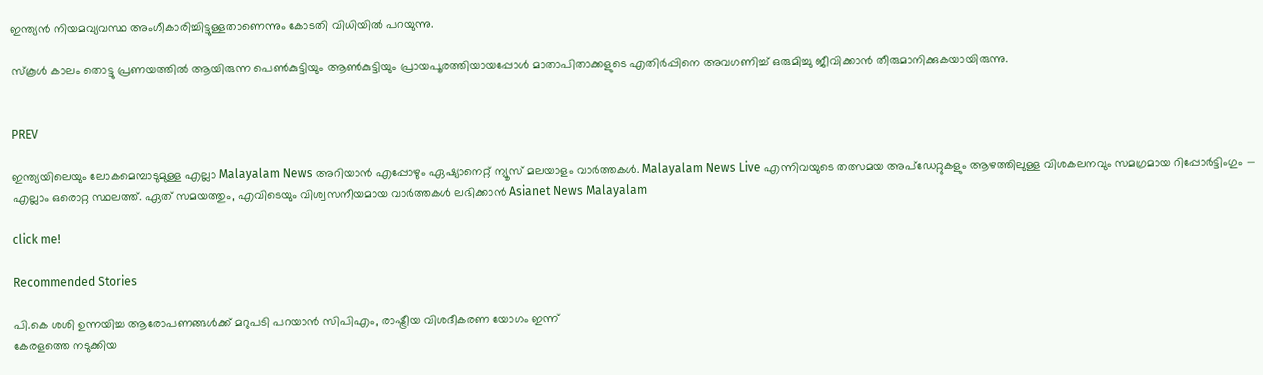ഇന്ത്യന്‍ നിയമവ്യവസ്ഥ അംഗീകാരിച്ചിട്ടുള്ളതാണെന്നും കോടതി വിധിയില്‍ പറയുന്നു.

സ്കൂള്‍ കാലം തൊട്ടു പ്രണയത്തില്‍ ആയിരുന്ന പെണ്‍കുട്ടിയും ആണ്‍കുട്ടിയും പ്രായപൂരത്തിയായപ്പോള്‍ മാതാപിതാക്കളുടെ എതിര്‍പ്പിനെ അവഗണിച്ച് ഒരുമിച്ചു ജീവിക്കാന്‍ തീരുമാനിക്കുകയായിരുന്നു.


PREV

ഇന്ത്യയിലെയും ലോകമെമ്പാടുമുള്ള എല്ലാ Malayalam News അറിയാൻ എപ്പോഴും ഏഷ്യാനെറ്റ് ന്യൂസ് മലയാളം വാർത്തകൾ. Malayalam News Live എന്നിവയുടെ തത്സമയ അപ്‌ഡേറ്റുകളും ആഴത്തിലുള്ള വിശകലനവും സമഗ്രമായ റിപ്പോർട്ടിംഗും — എല്ലാം ഒരൊറ്റ സ്ഥലത്ത്. ഏത് സമയത്തും, എവിടെയും വിശ്വസനീയമായ വാർത്തകൾ ലഭിക്കാൻ Asianet News Malayalam

click me!

Recommended Stories

പി.കെ ശശി ഉന്നയിച്ച ആരോപണങ്ങൾക്ക് മറുപടി പറയാൻ സിപിഎം, രാഷ്ട്രീയ വിശദീകരണ യോഗം ഇന്ന്
കേരളത്തെ നടുക്കിയ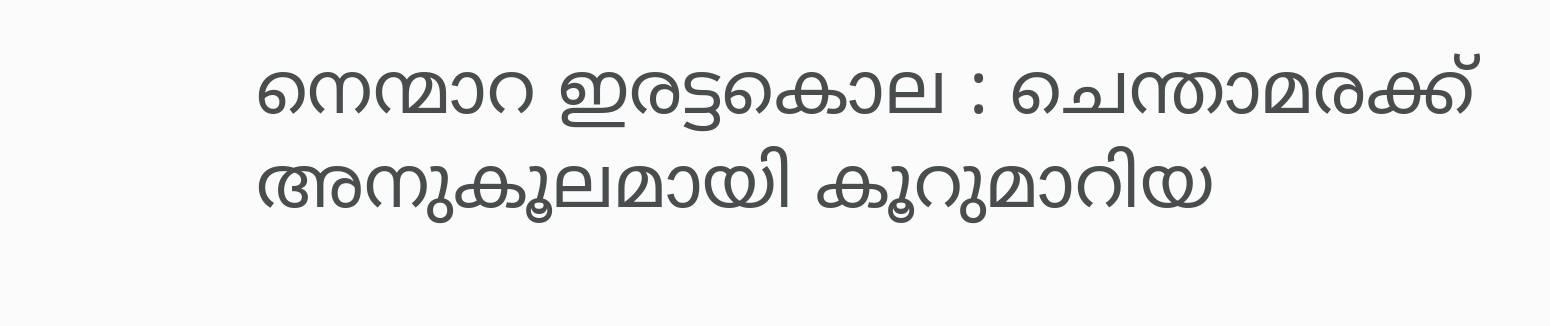നെന്മാറ ഇരട്ടകൊല : ചെന്താമരക്ക് അനുകൂലമായി കൂറുമാറിയ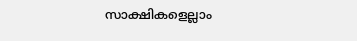സാക്ഷികളെല്ലാം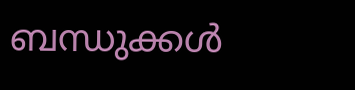ബന്ധുക്കൾ